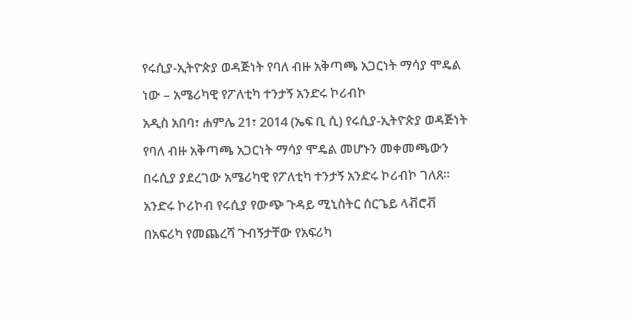የሩሲያ-ኢትዮጵያ ወዳጅነት የባለ ብዙ አቅጣጫ አጋርነት ማሳያ ሞዴል ነው – አሜሪካዊ የፖለቲካ ተንታኝ አንድሩ ኮሪብኮ
አዲስ አበባ፣ ሐምሌ 21፣ 2014 (ኤፍ ቢ ሲ) የሩሲያ-ኢትዮጵያ ወዳጅነት የባለ ብዙ አቅጣጫ አጋርነት ማሳያ ሞዴል መሆኑን መቀመጫውን በሩሲያ ያደረገው አሜሪካዊ የፖለቲካ ተንታኝ አንድሩ ኮሪብኮ ገለጸ።
አንድሩ ኮሪኮብ የሩሲያ የውጭ ጉዳይ ሚኒስትር ሰርጌይ ላቭሮቭ በአፍሪካ የመጨረሻ ጉብኝታቸው የአፍሪካ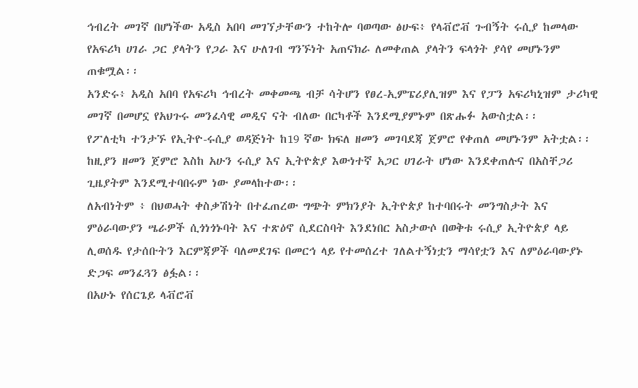ኅብረት መገኛ በሆነችው አዲስ አበባ መገኘታቸውን ተከትሎ ባወጣው ፅሁፍ፥ የላቭሮቭ ጉብኝት ሩሲያ ከመላው የአፍሪካ ሀገራ ጋር ያላትን የጋራ እና ሁለገብ ግንኙነት አጠናክራ ለመቀጠል ያላትን ፍላጎት ያሳየ መሆኑንም ጠቁሟል፡፡
አንድሩ፥ አዲስ አበባ የአፍሪካ ኅብረት መቀመጫ ብቻ ሳትሆን የፀረ-ኢምፔሪያሊዝም እና የፓን አፍሪካኒዝም ታሪካዊ መገኛ በመሆኗ የአህጉሩ መንፈሳዊ መዲና ናት ብለው በርካቶች እንደሚያምኑም በጽሑፉ አውስቷል፡፡
የፖለቲካ ተንታኙ የኢትዮ-ሩሲያ ወዳጅነት ከ19 ኛው ክፍለ ዘመን መገባደጃ ጀምሮ የቀጠለ መሆኑንም አትቷል፡፡
ከዚያን ዘመን ጀምሮ እስከ አሁን ሩሲያ እና ኢትዮጵያ እውነተኛ አጋር ሀገራት ሆነው እንደቀጠሉና በአስቸጋሪ ጊዜያትም እንደሚተባበሩም ነው ያመላከተው፡፡
ለአብነትም ፥ በህወሓት ቀስቃሽነት በተፈጠረው ግጭት ምክንያት ኢትዮጵያ ከተባበሩት መንግስታት እና ምዕራባውያን ሤራዎች ሲጎነጎኑባት እና ተጽዕኖ ሲደርስባት እንደነበር አስታውሶ በወቅቱ ሩሲያ ኢትዮጵያ ላይ ሊወሰዱ የታሰቡትን እርምጃዎች ባለመደገፍ በመርኅ ላይ የተመሰረተ ገለልተኝነቷን ማሳየቷን እና ለምዕራባውያኑ ድጋፍ መንፈጓን ፅፏል፡፡
በአሁኑ የሰርጌይ ላቭሮቭ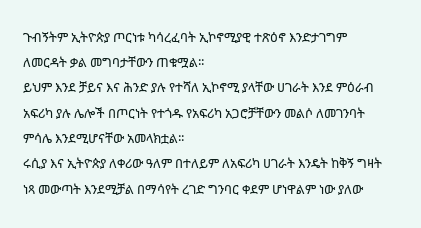ጉብኝትም ኢትዮጵያ ጦርነቱ ካሳረፈባት ኢኮኖሚያዊ ተጽዕኖ እንድታገግም ለመርዳት ቃል መግባታቸውን ጠቁሟል፡፡
ይህም እንደ ቻይና እና ሕንድ ያሉ የተሻለ ኢኮኖሚ ያላቸው ሀገራት እንደ ምዕራብ አፍሪካ ያሉ ሌሎች በጦርነት የተጎዱ የአፍሪካ አጋሮቻቸውን መልሶ ለመገንባት ምሳሌ እንደሚሆናቸው አመላክቷል፡፡
ሩሲያ እና ኢትዮጵያ ለቀሪው ዓለም በተለይም ለአፍሪካ ሀገራት እንዴት ከቅኝ ግዛት ነጻ መውጣት እንደሚቻል በማሳየት ረገድ ግንባር ቀደም ሆነዋልም ነው ያለው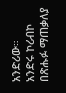አንድሪው።
አንድሩ ኮሪብኮ በጽሑፉ ማጠቃለያ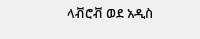ላቭሮቭ ወደ አዲስ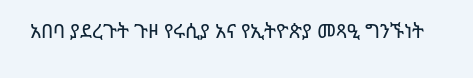አበባ ያደረጉት ጉዞ የሩሲያ አና የኢትዮጵያ መጻዒ ግንኙነት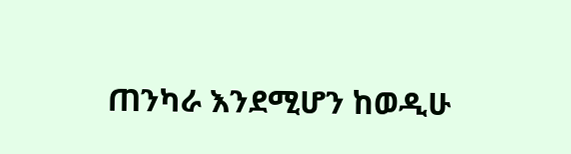ጠንካራ እንደሚሆን ከወዲሁ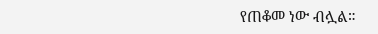የጠቆመ ነው ብሏል።